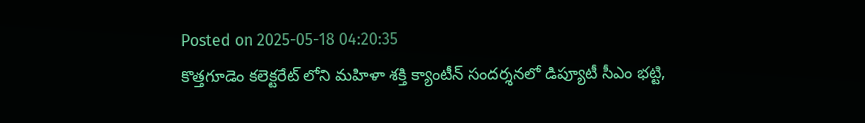Posted on 2025-05-18 04:20:35
కొత్తగూడెం కలెక్టరేట్ లోని మహిళా శక్తి క్యాంటీన్ సందర్శనలో డిప్యూటీ సీఎం భట్టి,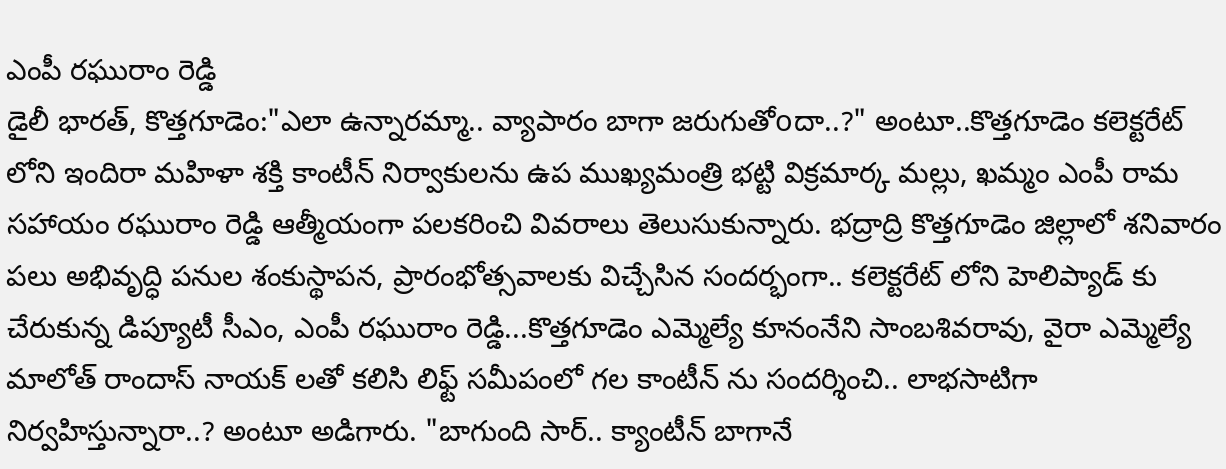ఎంపీ రఘురాం రెడ్డి
డైలీ భారత్, కొత్తగూడెం:"ఎలా ఉన్నారమ్మా.. వ్యాపారం బాగా జరుగుతోoదా..?" అంటూ..కొత్తగూడెం కలెక్టరేట్ లోని ఇందిరా మహిళా శక్తి కాంటీన్ నిర్వాకులను ఉప ముఖ్యమంత్రి భట్టి విక్రమార్క మల్లు, ఖమ్మం ఎంపీ రామ సహాయం రఘురాం రెడ్డి ఆత్మీయంగా పలకరించి వివరాలు తెలుసుకున్నారు. భద్రాద్రి కొత్తగూడెం జిల్లాలో శనివారం పలు అభివృద్ధి పనుల శంకుస్థాపన, ప్రారంభోత్సవాలకు విచ్చేసిన సందర్భంగా.. కలెక్టరేట్ లోని హెలిప్యాడ్ కు చేరుకున్న డిప్యూటీ సీఎం, ఎంపీ రఘురాం రెడ్డి...కొత్తగూడెం ఎమ్మెల్యే కూనంనేని సాంబశివరావు, వైరా ఎమ్మెల్యే మాలోత్ రాందాస్ నాయక్ లతో కలిసి లిఫ్ట్ సమీపంలో గల కాంటీన్ ను సందర్శించి.. లాభసాటిగా నిర్వహిస్తున్నారా..? అంటూ అడిగారు. "బాగుంది సార్.. క్యాంటీన్ బాగానే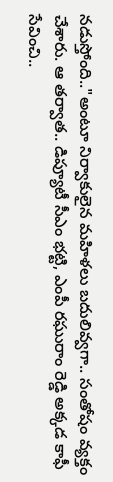నడుస్తోంది.."అంటూ నిర్వాకులైన మహిళలు బదులివ్వగా.. సంతోషం వ్యక్తం చేశారు. ఆ తర్వాత.. డిప్యూటీ సీఎం భట్టి, ఎంపీ రఘురాం రెడ్డి అక్కడ కాఫీ సేవించి..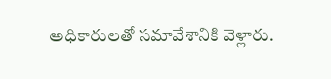అధికారులతో సమావేశానికి వెళ్లారు.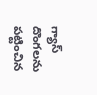గ్యాస్ దొంగలను పట్టించిన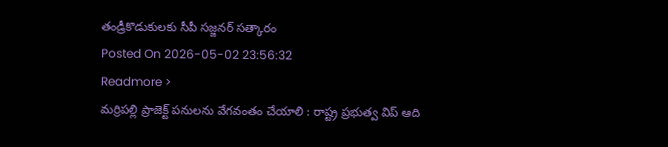తండ్రీకొడుకులకు సీపీ సజ్జనర్ సత్కారం
Posted On 2026-05-02 23:56:32
Readmore >
మర్రిపల్లి ప్రాజెక్ట్ పనులను వేగవంతం చేయాలి : రాష్ట్ర ప్రభుత్వ విప్ ఆది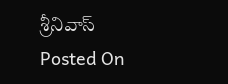శ్రీనివాస్
Posted On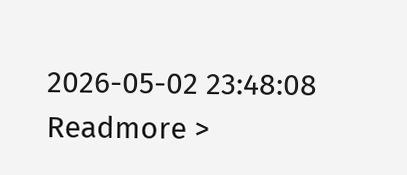2026-05-02 23:48:08
Readmore >